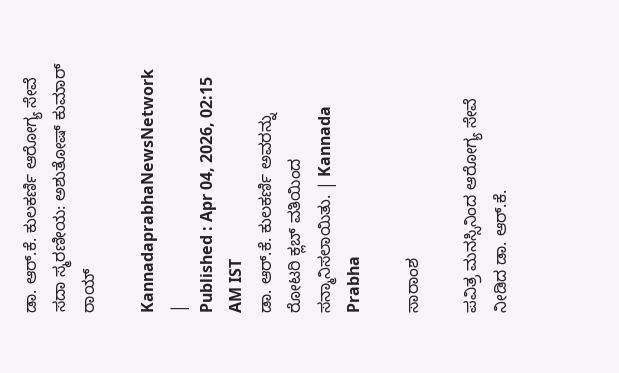ಡಾ. ಆರ್.ಕೆ. ಕುಲಕರ್ಣಿ ಆರೋಗ್ಯ ಸೇವೆ ಸದಾ ಸ್ಮರಣೀಯ: ಅಶುತೋಷ್ ಕುಮಾರ್ ರಾಯ್

KannadaprabhaNewsNetwork |
Published : Apr 04, 2026, 02:15 AM IST
ಡಾ. ಆರ್.ಕೆ. ಕುಲಕರ್ಣಿ ಅವರನ್ನು ರೋಟರಿ ಕ್ಲಬ್ ವತಿಯಿಂದ ಸನ್ಮಾನಿಸಲಾಯಿತು. | Kannada Prabha

ಸಾರಾಂಶ

ಪವಿತ್ರ ಮನಸ್ಸಿನಿಂದ ಆರೋಗ್ಯ ಸೇವೆ ನೀಡಿದ ಡಾ. ಆರ್.ಕೆ.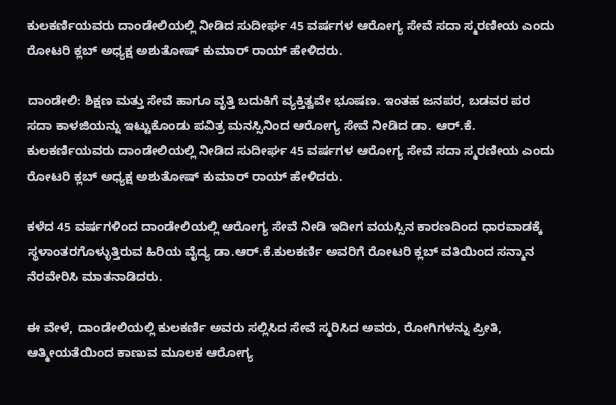ಕುಲಕರ್ಣಿಯವರು ದಾಂಡೇಲಿಯಲ್ಲಿ ನೀಡಿದ ಸುದೀರ್ಘ 45 ವರ್ಷಗಳ ಆರೋಗ್ಯ ಸೇವೆ ಸದಾ ಸ್ಮರಣೀಯ ಎಂದು ರೋಟರಿ ಕ್ಲಬ್ ಅಧ್ಯಕ್ಷ ಅಶುತೋಷ್ ಕುಮಾರ್ ರಾಯ್ ಹೇಳಿದರು.

ದಾಂಡೇಲಿ: ಶಿಕ್ಷಣ ಮತ್ತು ಸೇವೆ ಹಾಗೂ ವೃತ್ತಿ ಬದುಕಿಗೆ ವ್ಯಕ್ತಿತ್ವವೇ ಭೂಷಣ. ಇಂತಹ ಜನಪರ, ಬಡವರ ಪರ ಸದಾ ಕಾಳಜಿಯನ್ನು ಇಟ್ಟುಕೊಂಡು ಪವಿತ್ರ ಮನಸ್ಸಿನಿಂದ ಆರೋಗ್ಯ ಸೇವೆ ನೀಡಿದ ಡಾ. ಆರ್.ಕೆ. ಕುಲಕರ್ಣಿಯವರು ದಾಂಡೇಲಿಯಲ್ಲಿ ನೀಡಿದ ಸುದೀರ್ಘ 45 ವರ್ಷಗಳ ಆರೋಗ್ಯ ಸೇವೆ ಸದಾ ಸ್ಮರಣೀಯ ಎಂದು ರೋಟರಿ ಕ್ಲಬ್ ಅಧ್ಯಕ್ಷ ಅಶುತೋಷ್ ಕುಮಾರ್ ರಾಯ್ ಹೇಳಿದರು.

ಕಳೆದ 45 ವರ್ಷಗಳಿಂದ ದಾಂಡೇಲಿಯಲ್ಲಿ ಆರೋಗ್ಯ ಸೇವೆ ನೀಡಿ ಇದೀಗ ವಯಸ್ಸಿನ ಕಾರಣದಿಂದ ಧಾರವಾಡಕ್ಕೆ ಸ್ಥಳಾಂತರಗೊಳ್ಳುತ್ತಿರುವ ಹಿರಿಯ ವೈದ್ಯ ಡಾ.ಆರ್.ಕೆ.ಕುಲಕರ್ಣಿ ಅವರಿಗೆ ರೋಟರಿ ಕ್ಲಬ್ ವತಿಯಿಂದ ಸನ್ಮಾನ ನೆರವೇರಿಸಿ ಮಾತನಾಡಿದರು.

ಈ ವೇಳೆ, ದಾಂಡೇಲಿಯಲ್ಲಿ ಕುಲಕರ್ಣಿ ಅವರು ಸಲ್ಲಿಸಿದ ಸೇವೆ ಸ್ಮರಿಸಿದ ಅವರು, ರೋಗಿಗಳನ್ನು ಪ್ರೀತಿ, ಆತ್ಮೀಯತೆಯಿಂದ ಕಾಣುವ ಮೂಲಕ ಆರೋಗ್ಯ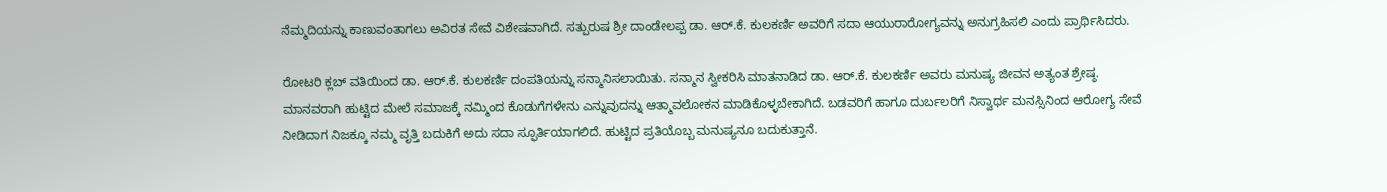ನೆಮ್ಮದಿಯನ್ನು ಕಾಣುವಂತಾಗಲು ಅವಿರತ ಸೇವೆ ವಿಶೇಷವಾಗಿದೆ. ಸತ್ಪುರುಷ ಶ್ರೀ ದಾಂಡೇಲಪ್ಪ ಡಾ. ಆರ್.ಕೆ. ಕುಲಕರ್ಣಿ ಅವರಿಗೆ ಸದಾ ಆಯುರಾರೋಗ್ಯವನ್ನು ಅನುಗ್ರಹಿಸಲಿ ಎಂದು ಪ್ರಾರ್ಥಿಸಿದರು.

ರೋಟರಿ ಕ್ಲಬ್ ವತಿಯಿಂದ ಡಾ. ಆರ್.ಕೆ. ಕುಲಕರ್ಣಿ ದಂಪತಿಯನ್ನು ಸನ್ಮಾನಿಸಲಾಯಿತು. ಸನ್ಮಾನ ಸ್ವೀಕರಿಸಿ ಮಾತನಾಡಿದ ಡಾ. ಆರ್.ಕೆ. ಕುಲಕರ್ಣಿ ಅವರು ಮನುಷ್ಯ ಜೀವನ ಅತ್ಯಂತ ಶ್ರೇಷ್ಠ. ಮಾನವರಾಗಿ ಹುಟ್ಟಿದ ಮೇಲೆ ಸಮಾಜಕ್ಕೆ ನಮ್ಮಿಂದ ಕೊಡುಗೆಗಳೇನು ಎನ್ನುವುದನ್ನು ಆತ್ಮಾವಲೋಕನ ಮಾಡಿಕೊಳ್ಳಬೇಕಾಗಿದೆ. ಬಡವರಿಗೆ ಹಾಗೂ ದುರ್ಬಲರಿಗೆ ನಿಸ್ವಾರ್ಥ ಮನಸ್ಸಿನಿಂದ ಆರೋಗ್ಯ ಸೇವೆ ನೀಡಿದಾಗ ನಿಜಕ್ಕೂ ನಮ್ಮ ವೃತ್ತಿ ಬದುಕಿಗೆ ಅದು ಸದಾ ಸ್ಫೂರ್ತಿಯಾಗಲಿದೆ. ಹುಟ್ಟಿದ ಪ್ರತಿಯೊಬ್ಬ ಮನುಷ್ಯನೂ ಬದುಕುತ್ತಾನೆ.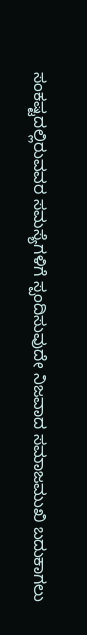ಸಂಕಷ್ಟದಲ್ಲಿರುವವರ ಸಮಸ್ಯೆಗಳಿಗೆ ಸ್ಪಂದಿಸುವುದೇ ನಿಜವಾದ ಸಮಾಜಮುಖಿ ಬದುಕಾಗಲು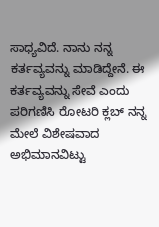ಸಾಧ್ಯವಿದೆ. ನಾನು ನನ್ನ ಕರ್ತವ್ಯವನ್ನು ಮಾಡಿದ್ದೇನೆ. ಈ ಕರ್ತವ್ಯವನ್ನು ಸೇವೆ ಎಂದು ಪರಿಗಣಿಸಿ ರೋಟರಿ ಕ್ಲಬ್ ನನ್ನ ಮೇಲೆ ವಿಶೇಷವಾದ ಅಭಿಮಾನವಿಟ್ಟು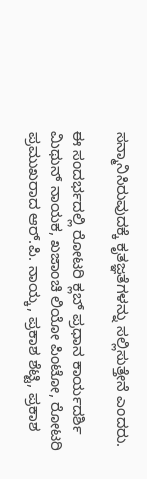ಸನ್ಮಾನಿಸಿರುವುದಕ್ಕೆ ಕೃತಜ್ಞತೆಗಳನ್ನು ಸಲ್ಲಿಸುತ್ತೇನೆ ಎಂದರು.

ಈ ಸಂದರ್ಭದಲ್ಲಿ ರೋಟರಿ ಕ್ಲಬ್ ಪ್ರಧಾನ ಕಾರ್ಯದರ್ಶಿ ಮಿಥುನ್ ನಾಯಕ, ಖಜಾಂಚಿ ಲಿಯೋ ಪಿಂಟೋ, ರೋಟರಿ ಪ್ರಮುಖರಾದ ಆರ್.ಪಿ. ನಾಯ್ಕ, ಪ್ರಕಾಶ ಶೆಟ್ಟಿ, ಪ್ರಕಾಶ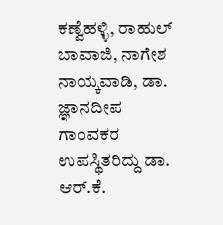ಕಣ್ವೆಹಳ್ಳಿ, ರಾಹುಲ್ ಬಾವಾಜಿ, ನಾಗೇಶ ನಾಯ್ಕವಾಡಿ, ಡಾ. ಜ್ಞಾನದೀಪ ಗಾಂವಕರ ಉಪಸ್ಥಿತರಿದ್ದು ಡಾ. ಆರ್.ಕೆ.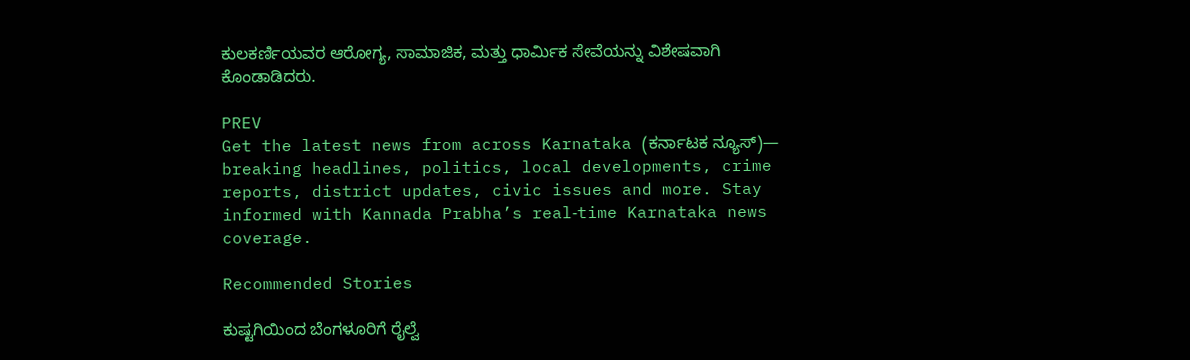ಕುಲಕರ್ಣಿಯವರ ಆರೋಗ್ಯ, ಸಾಮಾಜಿಕ, ಮತ್ತು ಧಾರ್ಮಿಕ ಸೇವೆಯನ್ನು ವಿಶೇಷವಾಗಿ ಕೊಂಡಾಡಿದರು.

PREV
Get the latest news from across Karnataka (ಕರ್ನಾಟಕ ನ್ಯೂಸ್)— breaking headlines, politics, local developments, crime reports, district updates, civic issues and more. Stay informed with Kannada Prabha’s real‑time Karnataka news coverage.

Recommended Stories

ಕುಷ್ಟಗಿಯಿಂದ ಬೆಂಗಳೂರಿಗೆ ರೈಲ್ವೆ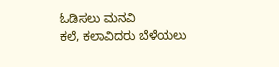ಓಡಿಸಲು ಮನವಿ
ಕಲೆ, ಕಲಾವಿದರು ಬೆಳೆಯಲು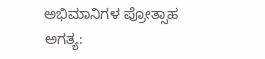ಅಭಿಮಾನಿಗಳ ಪ್ರೋತ್ಸಾಹ ಅಗತ್ಯ: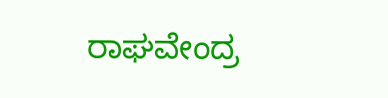ರಾಘವೇಂದ್ರ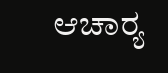ಆಚಾರ‍್ಯ